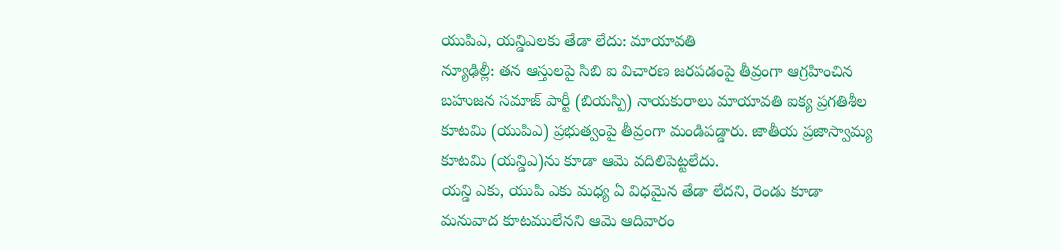యుపిఎ, యన్డిఎలకు తేడా లేదు: మాయావతి
న్యూఢిల్లీ: తన ఆస్తులపై సిబి ఐ విచారణ జరపడంపై తీవ్రంగా ఆగ్రహించిన బహుజన సమాజ్ పార్టీ (బియస్పి) నాయకురాలు మాయావతి ఐక్య ప్రగతిశీల కూటమి (యుపిఎ) ప్రభుత్వంపై తీవ్రంగా మండిపడ్డారు. జాతీయ ప్రజాస్వామ్య కూటమి (యన్డిఎ)ను కూడా ఆమె వదిలిపెట్టలేదు.
యన్డి ఎకు, యుపి ఎకు మధ్య ఏ విధమైన తేడా లేదని, రెండు కూడా మనువాద కూటములేనని ఆమె ఆదివారం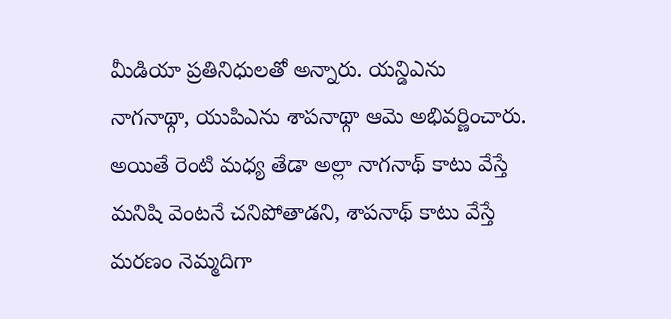మీడియా ప్రతినిధులతో అన్నారు. యన్డిఎను నాగనాథ్గా, యుపిఎను శాపనాథ్గా ఆమె అభివర్ణించారు. అయితే రెంటి మధ్య తేడా అల్లా నాగనాథ్ కాటు వేస్తే మనిషి వెంటనే చనిపోతాడని, శాపనాథ్ కాటు వేస్తే మరణం నెమ్మదిగా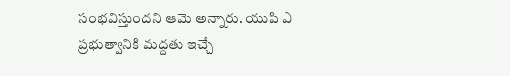సంభవిస్తుందని ఆమె అన్నారు. యుపి ఎ ప్రభుత్వానికి మద్దతు ఇచ్చే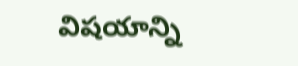విషయాన్ని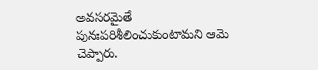అవసరమైతే పునఃపరిశీలించుకుంటామని ఆమె చెప్పారు.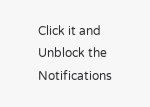Click it and Unblock the Notifications